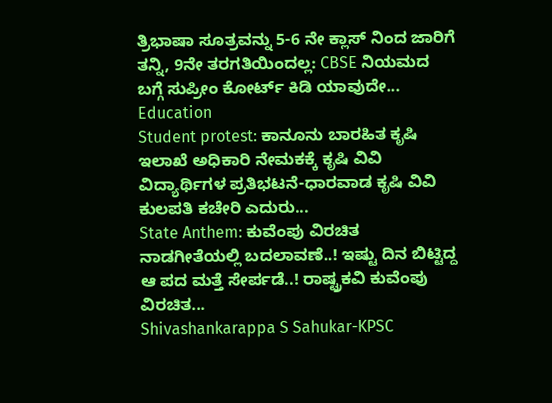ತ್ರಿಭಾಷಾ ಸೂತ್ರವನ್ನು 5-6 ನೇ ಕ್ಲಾಸ್ ನಿಂದ ಜಾರಿಗೆ ತನ್ನಿ, 9ನೇ ತರಗತಿಯಿಂದಲ್ಲ: CBSE ನಿಯಮದ ಬಗ್ಗೆ ಸುಪ್ರೀಂ ಕೋರ್ಟ್ ಕಿಡಿ ಯಾವುದೇ...
Education
Student protest: ಕಾನೂನು ಬಾರಹಿತ ಕೃಷಿ ಇಲಾಖೆ ಅಧಿಕಾರಿ ನೇಮಕಕ್ಕೆ ಕೃಷಿ ವಿವಿ ವಿದ್ಯಾರ್ಥಿಗಳ ಪ್ರತಿಭಟನೆ-ಧಾರವಾಡ ಕೃಷಿ ವಿವಿ ಕುಲಪತಿ ಕಚೇರಿ ಎದುರು...
State Anthem: ಕುವೆಂಪು ವಿರಚಿತ ನಾಡಗೀತೆಯಲ್ಲಿ ಬದಲಾವಣೆ..! ಇಷ್ಟು ದಿನ ಬಿಟ್ಟಿದ್ದ ಆ ಪದ ಮತ್ತೆ ಸೇರ್ಪಡೆ..! ರಾಷ್ಟ್ರಕವಿ ಕುವೆಂಪು ವಿರಚಿತ...
Shivashankarappa S Sahukar-KPSC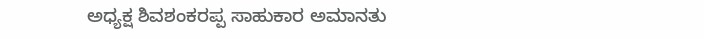ಅಧ್ಯಕ್ಷ ಶಿವಶಂಕರಪ್ಪ ಸಾಹುಕಾರ ಅಮಾನತು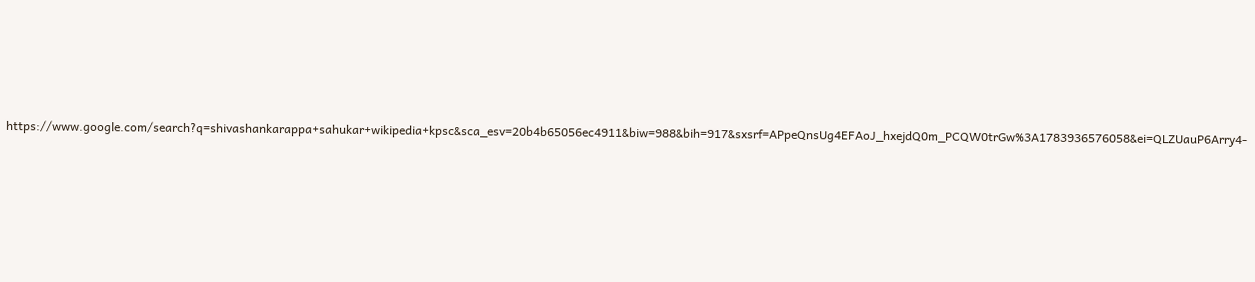https://www.google.com/search?q=shivashankarappa+sahukar+wikipedia+kpsc&sca_esv=20b4b65056ec4911&biw=988&bih=917&sxsrf=APpeQnsUg4EFAoJ_hxejdQ0m_PCQW0trGw%3A1783936576058&ei=QLZUauP6Arry4-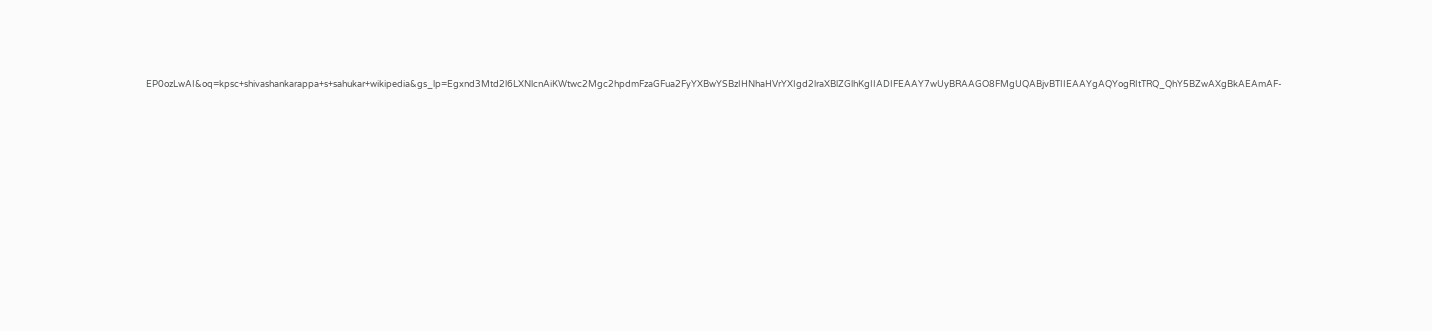EP0ozLwAI&oq=kpsc+shivashankarappa+s+sahukar+wikipedia&gs_lp=Egxnd3Mtd2l6LXNlcnAiKWtwc2Mgc2hpdmFzaGFua2FyYXBwYSBzIHNhaHVrYXIgd2lraXBlZGlhKgIIADIFEAAY7wUyBRAAGO8FMgUQABjvBTIIEAAYgAQYogRItTRQ_QhY5BZwAXgBkAEAmAF-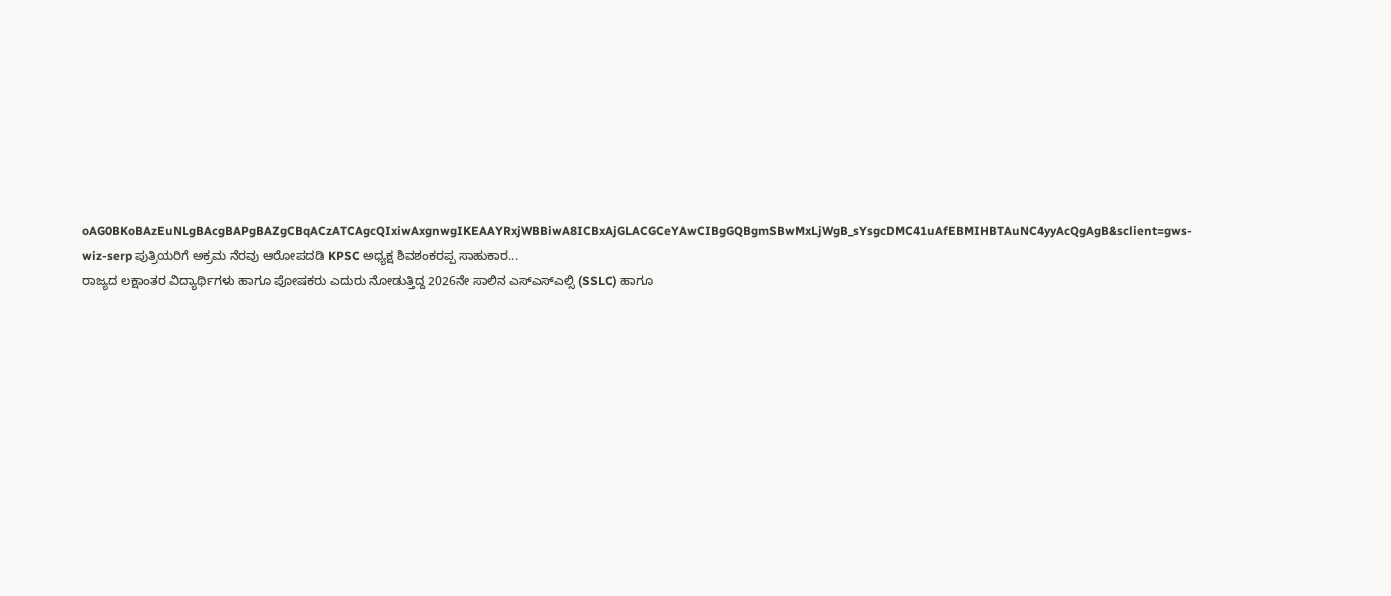oAG0BKoBAzEuNLgBAcgBAPgBAZgCBqACzATCAgcQIxiwAxgnwgIKEAAYRxjWBBiwA8ICBxAjGLACGCeYAwCIBgGQBgmSBwMxLjWgB_sYsgcDMC41uAfEBMIHBTAuNC4yyAcQgAgB&sclient=gws-wiz-serp ಪುತ್ರಿಯರಿಗೆ ಅಕ್ರಮ ನೆರವು ಆರೋಪದಡಿ KPSC ಅಧ್ಯಕ್ಷ ಶಿವಶಂಕರಪ್ಪ ಸಾಹುಕಾರ...
ರಾಜ್ಯದ ಲಕ್ಷಾಂತರ ವಿದ್ಯಾರ್ಥಿಗಳು ಹಾಗೂ ಪೋಷಕರು ಎದುರು ನೋಡುತ್ತಿದ್ದ 2026ನೇ ಸಾಲಿನ ಎಸ್ಎಸ್ಎಲ್ಸಿ (SSLC) ಹಾಗೂ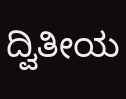ದ್ವಿತೀಯ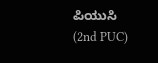ಪಿಯುಸಿ (2nd PUC)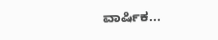ವಾರ್ಷಿಕ...